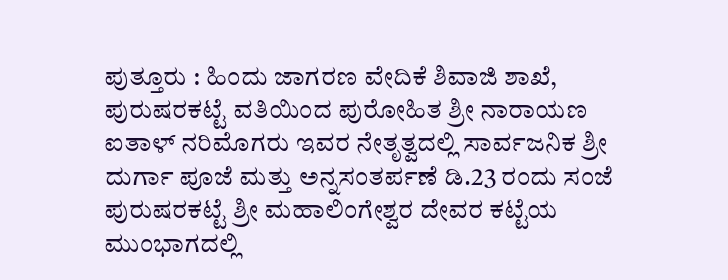ಪುತ್ತೂರು : ಹಿಂದು ಜಾಗರಣ ವೇದಿಕೆ ಶಿವಾಜಿ ಶಾಖೆ, ಪುರುಷರಕಟ್ಟೆ ವತಿಯಿಂದ ಪುರೋಹಿತ ಶ್ರೀ ನಾರಾಯಣ ಐತಾಳ್ ನರಿಮೊಗರು ಇವರ ನೇತೃತ್ವದಲ್ಲಿ ಸಾರ್ವಜನಿಕ ಶ್ರೀ ದುರ್ಗಾ ಪೂಜೆ ಮತ್ತು ಅನ್ನಸಂತರ್ಪಣೆ ಡಿ.23 ರಂದು ಸಂಜೆ ಪುರುಷರಕಟ್ಟೆ ಶ್ರೀ ಮಹಾಲಿಂಗೇಶ್ವರ ದೇವರ ಕಟ್ಟೆಯ ಮುಂಭಾಗದಲ್ಲಿ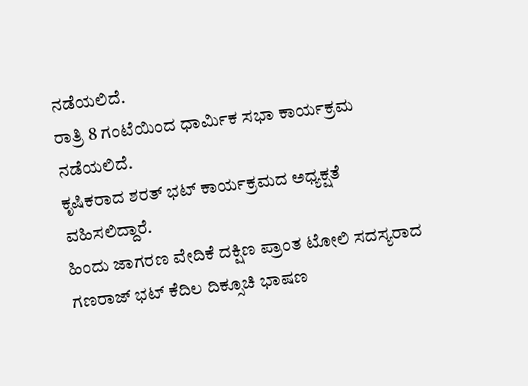ನಡೆಯಲಿದೆ.
ರಾತ್ರಿ 8 ಗಂಟೆಯಿಂದ ಧಾರ್ಮಿಕ ಸಭಾ ಕಾರ್ಯಕ್ರಮ ನಡೆಯಲಿದೆ.
ಕೃಷಿಕರಾದ ಶರತ್ ಭಟ್ ಕಾರ್ಯಕ್ರಮದ ಅಧ್ಯಕ್ಷತೆ ವಹಿಸಲಿದ್ದಾರೆ.
ಹಿಂದು ಜಾಗರಣ ವೇದಿಕೆ ದಕ್ಷಿಣ ಪ್ರಾಂತ ಟೋಲಿ ಸದಸ್ಯರಾದ ಗಣರಾಜ್ ಭಟ್ ಕೆದಿಲ ದಿಕ್ಸೂಚಿ ಭಾಷಣ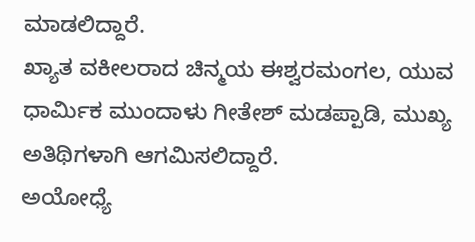ಮಾಡಲಿದ್ದಾರೆ.
ಖ್ಯಾತ ವಕೀಲರಾದ ಚಿನ್ಮಯ ಈಶ್ವರಮಂಗಲ, ಯುವ ಧಾರ್ಮಿಕ ಮುಂದಾಳು ಗೀತೇಶ್ ಮಡಪ್ಪಾಡಿ, ಮುಖ್ಯ ಅತಿಥಿಗಳಾಗಿ ಆಗಮಿಸಲಿದ್ದಾರೆ.
ಅಯೋಧ್ಯೆ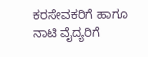ಕರಸೇವಕರಿಗೆ ಹಾಗೂ ನಾಟಿ ವೈದ್ಯರಿಗೆ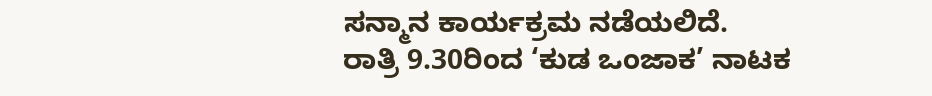ಸನ್ಮಾನ ಕಾರ್ಯಕ್ರಮ ನಡೆಯಲಿದೆ.
ರಾತ್ರಿ 9.30ರಿಂದ ‘ಕುಡ ಒಂಜಾಕ’ ನಾಟಕ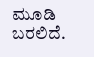ಮೂಡಿ ಬರಲಿದೆ.